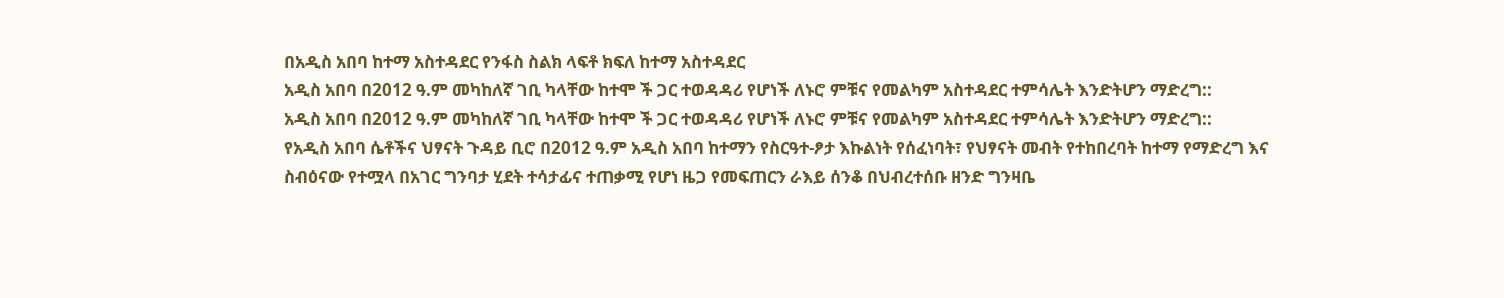በአዲስ አበባ ከተማ አስተዳደር የንፋስ ስልክ ላፍቶ ክፍለ ከተማ አስተዳደር
አዲስ አበባ በ2012 ዓ.ም መካከለኛ ገቢ ካላቸው ከተሞ ች ጋር ተወዳዳሪ የሆነች ለኑሮ ምቹና የመልካም አስተዳደር ተምሳሌት እንድትሆን ማድረግ::
አዲስ አበባ በ2012 ዓ.ም መካከለኛ ገቢ ካላቸው ከተሞ ች ጋር ተወዳዳሪ የሆነች ለኑሮ ምቹና የመልካም አስተዳደር ተምሳሌት እንድትሆን ማድረግ::
የአዲስ አበባ ሴቶችና ህፃናት ጉዳይ ቢሮ በ2012 ዓ.ም አዲስ አበባ ከተማን የስርዓተ-ፆታ እኩልነት የሰፈነባት፣ የህፃናት መብት የተከበረባት ከተማ የማድረግ እና ስብዕናው የተሟላ በአገር ግንባታ ሂደት ተሳታፊና ተጠቃሚ የሆነ ዜጋ የመፍጠርን ራእይ ሰንቆ በህብረተሰቡ ዘንድ ግንዛቤ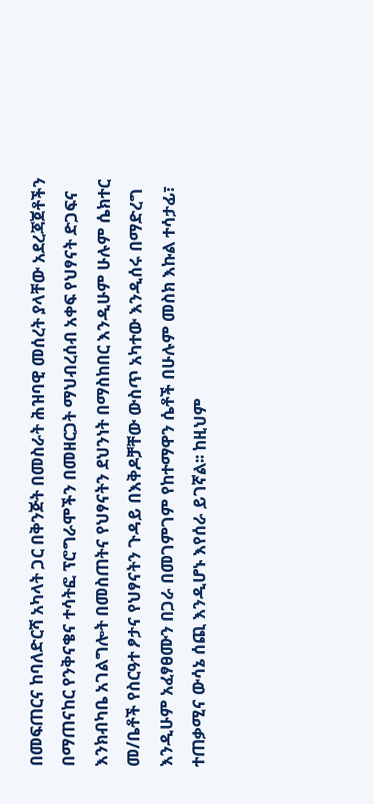በመፍጠርና ከባለድርሻ አካላት ጋር በቅንጅት በመስራት ሕዝባዊ መሰረት ያላቸው አደረጃጀቶችን በማጠናከር የንቅናቄና ተሳትፎ ፕሮግራሞችን በመዘርጋት ማህብረሰብ አቀፍ የህፃናት ድጋፍና እንክብካቤ አገልግሎት በመስጠትና የህፃናትን ደህንነት በማስከበር እንዲሁም ሁሉም ሴክተር መ/ቤቶች የስርዓተ ፆታና የህፃናትን ጉዳይ በእቅዶቻቸው ውስጥ አካተው እንዲሰሩ በማድረግ እንዲሁም አፈፃፀሙን በጋራ በመገምገም የከተማዋን ሴቶች በሁሉም መስክ እኩል ተሳታፊ፣ ተጠቃሚና ውሳኔ ሰጪ እንዲሆኑ እየሰራ ይገኛል፡፡ ከዚህም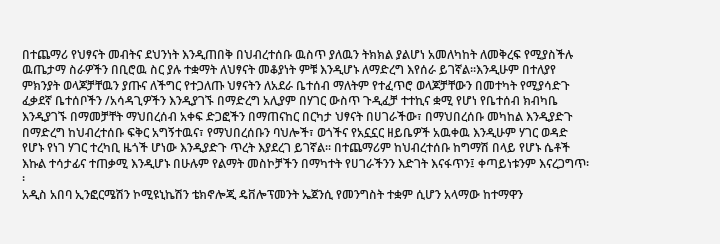በተጨማሪ የህፃናት መብትና ደህንነት እንዲጠበቅ በህብረተሰቡ ዉስጥ ያለዉን ትክክል ያልሆነ አመለካከት ለመቅረፍ የሚያስችሉ ዉጤታማ ስራዎችን በቢሮዉ ስር ያሉ ተቋማት ለህፃናት መቆያነት ምቹ እንዲሆኑ ለማድረግ እየሰራ ይገኛል፡፡እንዲሁም በተለያየ ምክንያት ወላጆቻቸዉን ያጡና ለችግር የተጋለጡ ህፃናትን ለአደራ ቤተሰብ ማለትም የተፈጥሮ ወላጆቻቸውን በመተካት የሚያሳድጉ ፈቃደኛ ቤተሰቦችን /አሳዳጊዎችን እንዲያገኙ በማድረግ አሊያም በሃገር ውስጥ ጉዲፈቻ ተተኪና ቋሚ የሆነ የቤተሰብ ክብካቤ እንዲያገኙ በማመቻቸት ማህበረሰብ አቀፍ ድጋፎችን በማጠናከር በርካታ ህፃናት በሀገራችው፣ በማህበረሰቡ መካከል እንዲያድጉ በማድረግ ከህብረተሰቡ ፍቅር አግኝተዉና፣ የማህበረሰቡን ባህሎች፣ ወጎችና የአኗኗር ዘይቤዎች አዉቀዉ እንዲሁም ሃገር ወዳድ የሆኑ የነገ ሃገር ተረካቢ ዜጎች ሆነው እንዲያድጉ ጥረት እያደረገ ይገኛል፡፡ በተጨማሪም ከህብረተሰቡ ከግማሽ በላይ የሆኑ ሴቶች እኩል ተሳታፊና ተጠቃሚ እንዲሆኑ በሁሉም የልማት መስኮቻችን በማካተት የሀገራችንን እድገት እናፋጥን፤ ቀጣይነቱንም እናረጋግጥ፡፡
አዲስ አበባ ኢንፎርሜሽን ኮሚዩኒኬሽን ቴክኖሎጂ ዴቨሎፕመንት ኤጀንሲ የመንግስት ተቋም ሲሆን አላማው ከተማዋን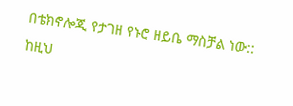በቴክኖሎጂ የታገዘ የኑሮ ዘይቤ ማስቻል ነው:: ከዚህ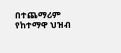በተጨማሪም የከተማዋ ህዝብ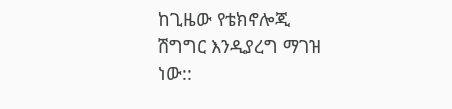ከጊዜው የቴክኖሎጂ ሽግግር እንዲያረግ ማገዝ ነው::